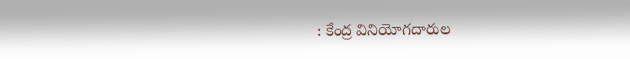: కేంద్ర వినియోగదారుల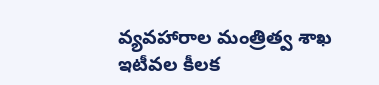వ్యవహారాల మంత్రిత్వ శాఖ ఇటీవల కీలక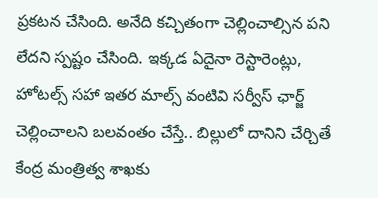ప్రకటన చేసింది. అనేది కచ్చితంగా చెల్లించాల్సిన పని లేదని స్పష్టం చేసింది. ఇక్కడ ఏదైనా రెస్టారెంట్లు, హోటల్స్ సహా ఇతర మాల్స్ వంటివి సర్వీస్ ఛార్జ్ చెల్లించాలని బలవంతం చేస్తే.. బిల్లులో దానిని చేర్చితే కేంద్ర మంత్రిత్వ శాఖకు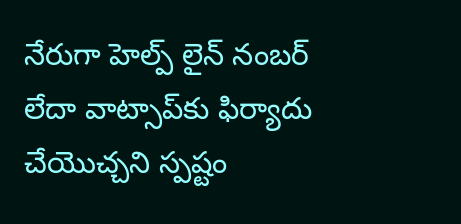నేరుగా హెల్ప్ లైన్ నంబర్ లేదా వాట్సాప్‌కు ఫిర్యాదు చేయొచ్చని స్పష్టం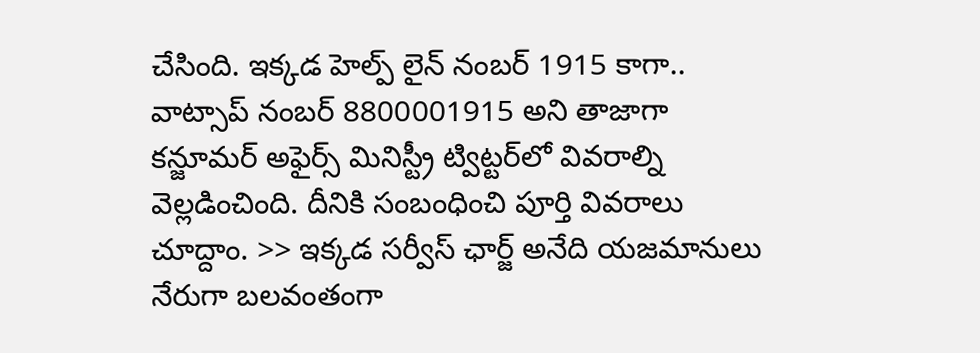చేసింది. ఇక్కడ హెల్ప్ లైన్ నంబర్ 1915 కాగా.. వాట్సాప్ నంబర్ 8800001915 అని తాజాగా కన్జూమర్ అఫైర్స్ మినిస్ట్రీ ట్విట్టర్‌లో వివరాల్ని వెల్లడించింది. దీనికి సంబంధించి పూర్తి వివరాలు చూద్దాం. >> ఇక్కడ సర్వీస్ ఛార్జ్ అనేది యజమానులు నేరుగా బలవంతంగా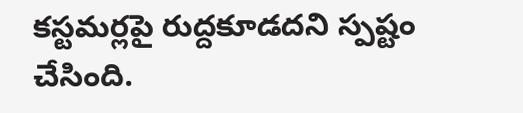కస్టమర్లపై రుద్దకూడదని స్పష్టం చేసింది.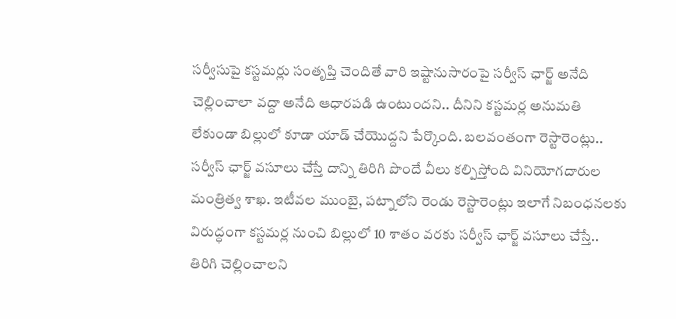సర్వీసుపై కస్టమర్లు సంతృప్తి చెందితే వారి ఇష్టానుసారంపై సర్వీస్ ఛార్జ్ అనేది చెల్లించాలా వద్దా అనేది ఆధారపడి ఉంటుందని.. దీనిని కస్టమర్ల అనుమతి లేకుండా బిల్లులో కూడా యాడ్ చేయొద్దని పేర్కొంది. బలవంతంగా రెస్టారెంట్లు.. సర్వీస్ ఛార్జ్ వసూలు చేస్తే దాన్ని తిరిగి పొందే వీలు కల్పిస్తోంది వినియోగదారుల మంత్రిత్వ శాఖ. ఇటీవల ముంబై, పట్నాలోని రెండు రెస్టారెంట్లు ఇలాగే నిబంధనలకు విరుద్ధంగా కస్టమర్ల నుంచి బిల్లులో 10 శాతం వరకు సర్వీస్ ఛార్జ్ వసూలు చేస్తే.. తిరిగి చెల్లించాలని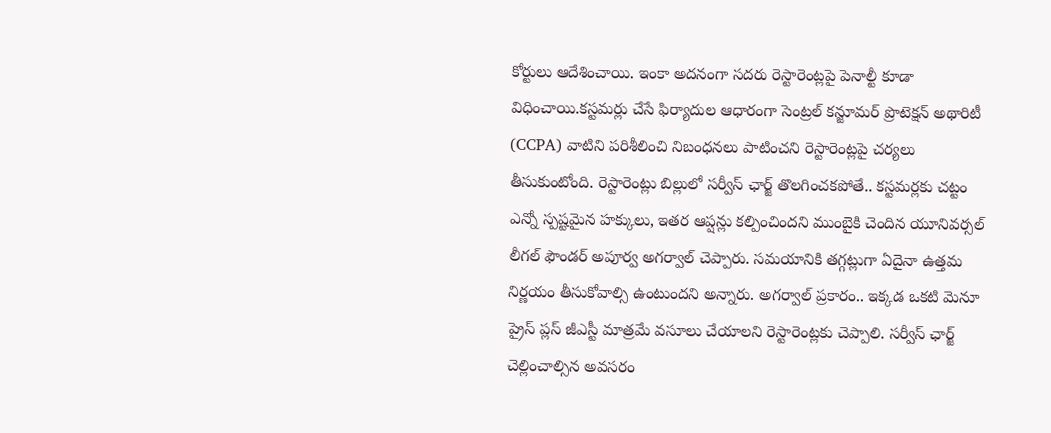కోర్టులు ఆదేశించాయి. ఇంకా అదనంగా సదరు రెస్టారెంట్లపై పెనాల్టీ కూడా విధించాయి.కస్టమర్లు చేసే ఫిర్యాదుల ఆధారంగా సెంట్రల్ కన్జూమర్ ప్రొటెక్షన్ అథారిటీ (CCPA) వాటిని పరిశీలించి నిబంధనలు పాటించని రెస్టారెంట్లపై చర్యలు తీసుకుంటోంది. రెస్టారెంట్లు బిల్లులో సర్వీస్ ఛార్జ్ తొలగించకపోతే.. కస్టమర్లకు చట్టం ఎన్నో స్పష్టమైన హక్కులు, ఇతర ఆప్షన్లు కల్పించిందని ముంబైకి చెందిన యూనివర్సల్ లీగల్ ఫౌండర్ అపూర్వ అగర్వాల్ చెప్పారు. సమయానికి తగ్గట్లుగా ఏదైనా ఉత్తమ నిర్ణయం తీసుకోవాల్సి ఉంటుందని అన్నారు. అగర్వాల్ ప్రకారం.. ఇక్కడ ఒకటి మెనూ ప్రైస్ ప్లస్ జీఎస్టీ మాత్రమే వసూలు చేయాలని రెస్టారెంట్లకు చెప్పాలి. సర్వీస్ ఛార్జ్ చెల్లించాల్సిన అవసరం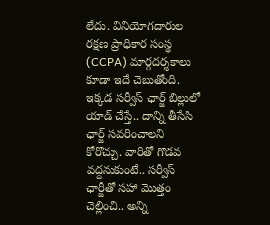లేదు. వినియోగదారుల రక్షణ ప్రాధికార సంస్థ (CCPA) మార్గదర్శకాలు కూడా ఇదే చెబుతోంది. ఇక్కడ సర్వీస్ ఛార్జ్ బిల్లులో యాడ్ చేస్తే.. దాన్ని తీసేసి ఛార్జ్ సవరించాలని కోరొచ్చు. వారితో గొడవ వద్దనుకుంటే.. సర్వీస్ ఛార్జీతో సహా మొత్తం చెల్లించి.. అన్ని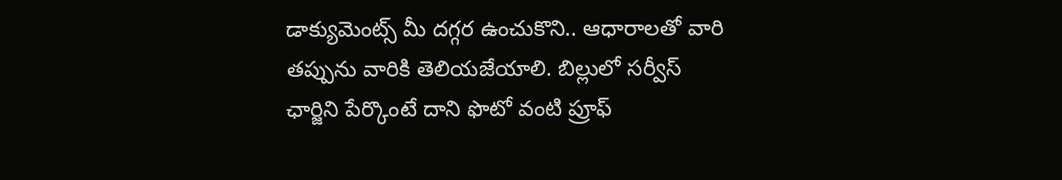డాక్యుమెంట్స్ మీ దగ్గర ఉంచుకొని.. ఆధారాలతో వారి తప్పును వారికి తెలియజేయాలి. బిల్లులో సర్వీస్ ఛార్జిని పేర్కొంటే దాని ఫొటో వంటి ప్రూఫ్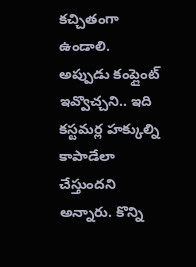కచ్చితంగా ఉండాలి. అప్పుడు కంప్లైంట్ ఇవ్వొచ్చని.. ఇది కస్టమర్ల హక్కుల్ని కాపాడేలా చేస్తుందని అన్నారు. కొన్ని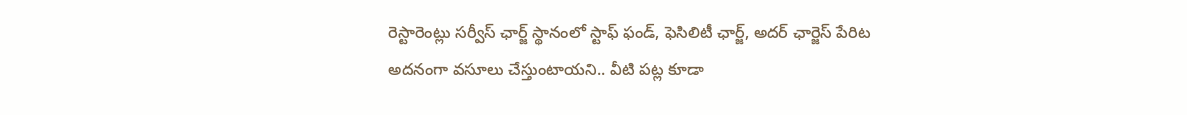రెస్టారెంట్లు సర్వీస్ ఛార్జ్ స్థానంలో స్టాఫ్ ఫండ్, ఫెసిలిటీ ఛార్జ్, అదర్ ఛార్జెస్ పేరిట అదనంగా వసూలు చేస్తుంటాయని.. వీటి పట్ల కూడా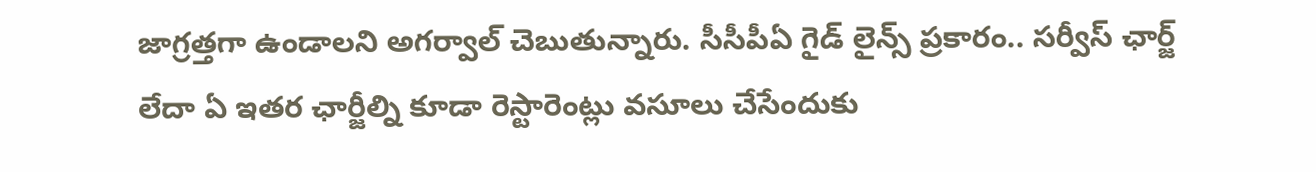జాగ్రత్తగా ఉండాలని అగర్వాల్ చెబుతున్నారు. సీసీపీఏ గైడ్ లైన్స్ ప్రకారం.. సర్వీస్ ఛార్జ్ లేదా ఏ ఇతర ఛార్జీల్ని కూడా రెస్టారెంట్లు వసూలు చేసేందుకు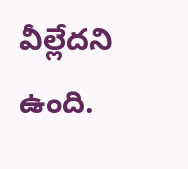వీల్లేదని ఉంది.